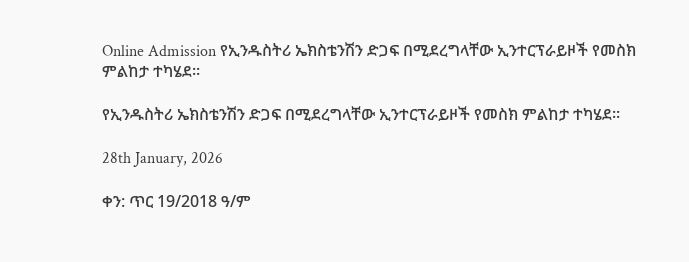Online Admission የኢንዱስትሪ ኤክስቴንሽን ድጋፍ በሚደረግላቸው ኢንተርፕራይዞች የመስክ ምልከታ ተካሄደ።

የኢንዱስትሪ ኤክስቴንሽን ድጋፍ በሚደረግላቸው ኢንተርፕራይዞች የመስክ ምልከታ ተካሄደ።

28th January, 2026

ቀን: ጥር 19/2018 ዓ/ም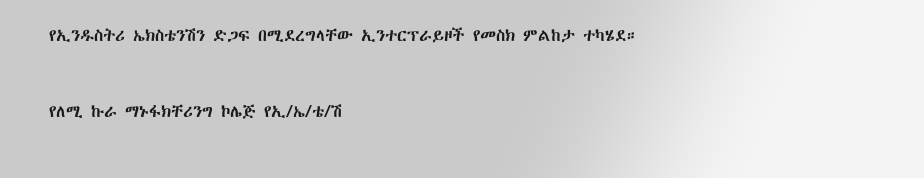የኢንዱስትሪ ኤክስቴንሽን ድጋፍ በሚደረግላቸው ኢንተርፕራይዞች የመስክ ምልከታ ተካሄደ።


የለሚ ኩራ ማኑፋክቸሪንግ ኮሌጅ የኢ/ኤ/ቴ/ሽ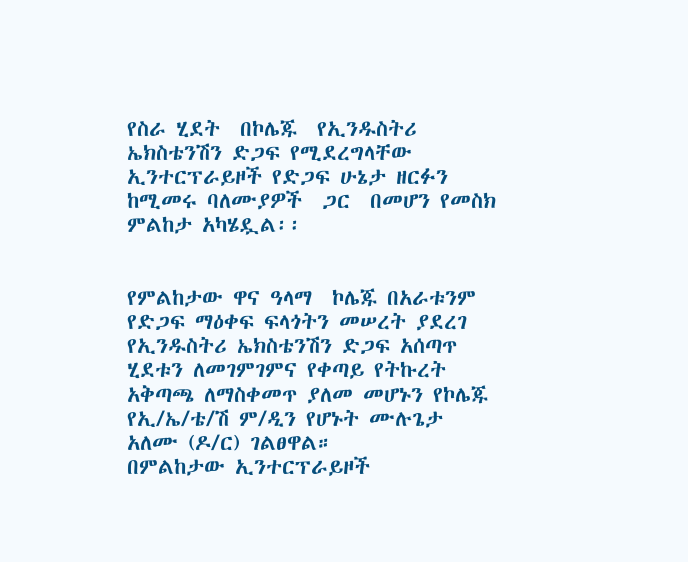የስራ ሂደት  በኮሌጁ  የኢንዱስትሪ ኤክስቴንሽን ድጋፍ የሚደረግላቸው  ኢንተርፕራይዞች የድጋፍ ሁኔታ ዘርፉን ከሚመሩ ባለሙያዎች  ጋር  በመሆን የመስክ ምልከታ አካሄዷል፡፡


የምልከታው ዋና ዓላማ  ኮሌጁ በአራቱንም የድጋፍ ማዕቀፍ ፍላጎትን መሠረት ያደረገ  የኢንዱስትሪ ኤክስቴንሽን ድጋፍ አሰጣጥ ሂደቱን ለመገምገምና የቀጣይ የትኩረት  አቅጣጫ ለማስቀመጥ ያለመ መሆኑን የኮሌጁ የኢ/ኤ/ቴ/ሽ ም/ዲን የሆኑት ሙሉጌታ አለሙ (ዶ/ር) ገልፀዋል።
በምልከታው ኢንተርፕራይዞች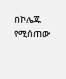በኮሌጁ የሚሰጠው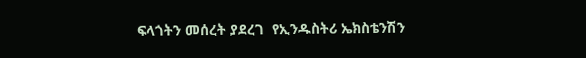ፍላጎትን መሰረት ያደረገ  የኢንዱስትሪ ኤክስቴንሽን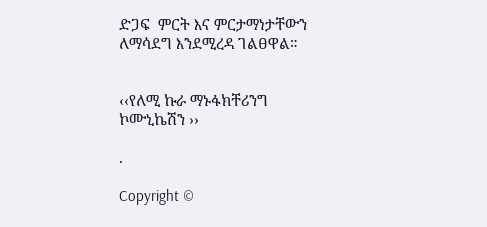ድጋፍ  ምርት እና ምርታማነታቸውን ለማሳደግ እንደሚረዳ ገልፀዋል።


‹‹የለሚ ኩራ ማኑፋክቸሪንግ ኮሙኒኬሽን ››

.

Copyright ©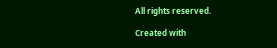All rights reserved.

Created with